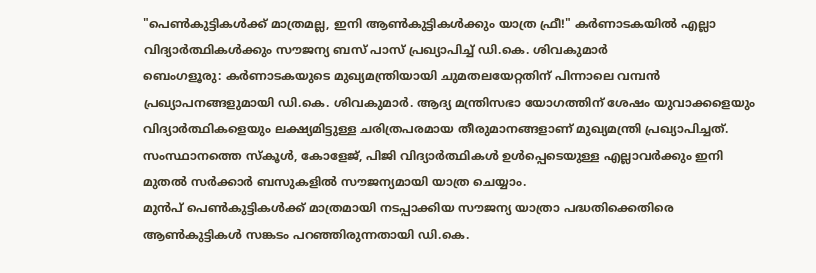"പെൺകുട്ടികൾക്ക് മാത്രമല്ല, ഇനി ആൺകുട്ടികൾക്കും യാത്ര ഫ്രീ!" കർണാടകയിൽ എല്ലാ വിദ്യാർത്ഥികൾക്കും സൗജന്യ ബസ് പാസ് പ്രഖ്യാപിച്ച് ഡി.കെ. ശിവകുമാർ
ബെംഗളൂരു: കർണാടകയുടെ മുഖ്യമന്ത്രിയായി ചുമതലയേറ്റതിന് പിന്നാലെ വമ്പൻ പ്രഖ്യാപനങ്ങളുമായി ഡി.കെ. ശിവകുമാർ. ആദ്യ മന്ത്രിസഭാ യോഗത്തിന് ശേഷം യുവാക്കളെയും വിദ്യാർത്ഥികളെയും ലക്ഷ്യമിട്ടുള്ള ചരിത്രപരമായ തീരുമാനങ്ങളാണ് മുഖ്യമന്ത്രി പ്രഖ്യാപിച്ചത്. സംസ്ഥാനത്തെ സ്കൂൾ, കോളേജ്, പിജി വിദ്യാർത്ഥികൾ ഉൾപ്പെടെയുള്ള എല്ലാവർക്കും ഇനി മുതൽ സർക്കാർ ബസുകളിൽ സൗജന്യമായി യാത്ര ചെയ്യാം.
മുൻപ് പെൺകുട്ടികൾക്ക് മാത്രമായി നടപ്പാക്കിയ സൗജന്യ യാത്രാ പദ്ധതിക്കെതിരെ ആൺകുട്ടികൾ സങ്കടം പറഞ്ഞിരുന്നതായി ഡി.കെ.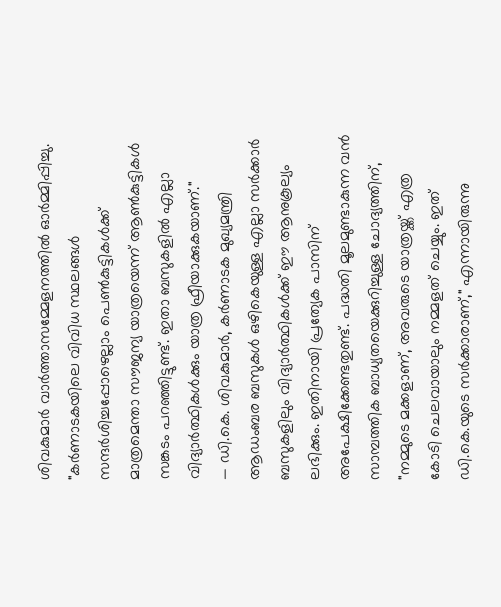ശിവകുമാർ വാർത്താസമ്മേളനത്തിൽ ഓർമ്മിപ്പിച്ചു.
"കർണാടകയിലെ വിവിധ സ്ഥലങ്ങൾ സന്ദർശിച്ചപ്പോഴെല്ലാം പെൺകുട്ടികൾക്ക് മാത്രമെന്താ സൗജന്യ യാത്രയെന്ന് ആൺകുട്ടികൾ സങ്കടം പറഞ്ഞിട്ടുണ്ട്. ഇതാ ബസുകളിൽ എല്ലാ വിദ്യാർത്ഥികൾക്കും യാത്ര ഫ്രീയാക്കുകയാണ്."
— ഡി.കെ. ശിവകുമാർ, കർണാടക മുഖ്യമന്ത്രി
ആഡംബര ബസുകൾ ഒഴികെയുള്ള എല്ലാ സർക്കാർ ബസുകളിലും വിദ്യാർത്ഥികൾക്ക് ഈ ആനുകൂല്യം ലഭിക്കും. ഇതിനായി പ്രത്യേക പാസിന് അപേക്ഷിക്കേണ്ടതുണ്ട്. പദ്ധതി മൂലമുണ്ടാകുന്ന വൻ സാമ്പത്തിക ബാധ്യതയെക്കുറിച്ചുള്ള ചോദ്യത്തിന്, "നമ്മുടെ മക്കളാണ്, അവരുടെ യാത്രയ്ക്ക് എത്ര കോടി ചെലവായാലും നമ്മളത് ചെയ്യും. ഇത് ഡി.കെ.യുടെ സർക്കാരാണ്," എന്നായിരുന്നു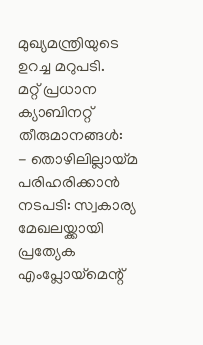മുഖ്യമന്ത്രിയുടെ ഉറച്ച മറുപടി.
മറ്റ് പ്രധാന ക്യാബിനറ്റ് തീരുമാനങ്ങൾ:
- തൊഴിലില്ലായ്മ പരിഹരിക്കാൻ നടപടി: സ്വകാര്യ മേഖലയ്ക്കായി പ്രത്യേക എംപ്ലോയ്മെന്റ്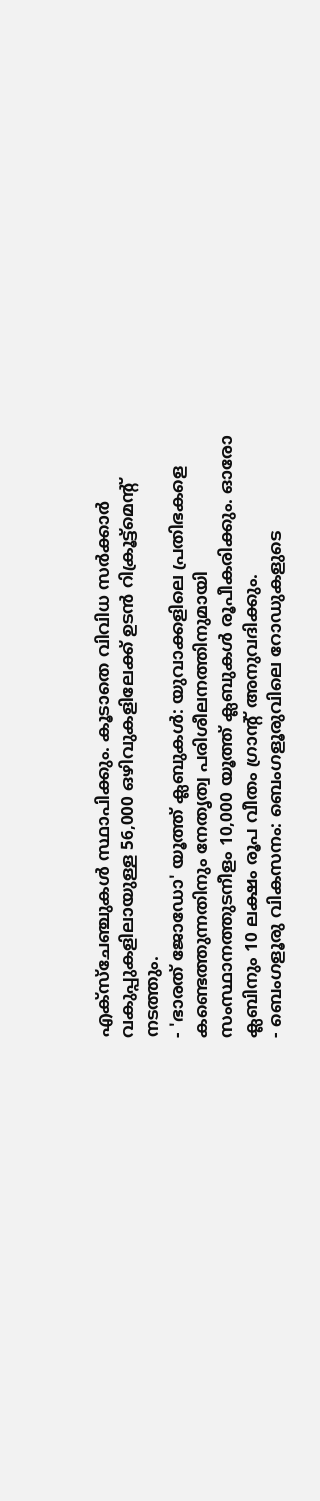എക്സ്ചേഞ്ചുകൾ സ്ഥാപിക്കും. കൂടാതെ വിവിധ സർക്കാർ വകുപ്പുകളിലായുള്ള 56,000 ഒഴിവുകളിലേക്ക് ഉടൻ റിക്രൂട്ട്മെന്റ് നടത്തും.
- 'ഭാരത് ജോഡോ' യൂത്ത് ക്ലബുകൾ: യുവാക്കളിലെ പ്രതിഭകളെ കണ്ടെത്തുന്നതിനും നേതൃത്വ പരിശീലനത്തിനുമായി സംസ്ഥാനത്തുടനീളം 10,000 യൂത്ത് ക്ലബുകൾ രൂപീകരിക്കും. ഓരോ ക്ലബിനും 10 ലക്ഷം രൂപ വീതം ഗ്രാന്റ് അനുവദിക്കും.
- ബെംഗളൂരു വികസനം: ബെംഗളൂരുവിലെ റോഡുകളുടെ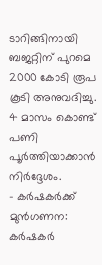ടാറിങ്ങിനായി ബജറ്റിന് പുറമെ 2000 കോടി രൂപ കൂടി അനുവദിച്ചു. 4 മാസം കൊണ്ട് പണി പൂർത്തിയാക്കാൻ നിർദ്ദേശം.
- കർഷകർക്ക് മുൻഗണന: കർഷകർ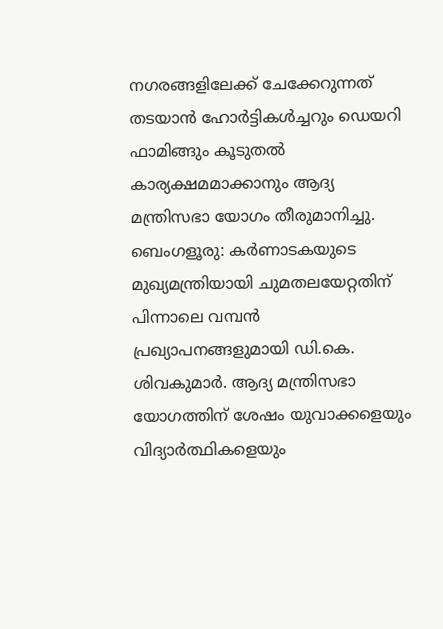നഗരങ്ങളിലേക്ക് ചേക്കേറുന്നത് തടയാൻ ഹോർട്ടികൾച്ചറും ഡെയറി ഫാമിങ്ങും കൂടുതൽ കാര്യക്ഷമമാക്കാനും ആദ്യ മന്ത്രിസഭാ യോഗം തീരുമാനിച്ചു.
ബെംഗളൂരു: കർണാടകയുടെ മുഖ്യമന്ത്രിയായി ചുമതലയേറ്റതിന് പിന്നാലെ വമ്പൻ പ്രഖ്യാപനങ്ങളുമായി ഡി.കെ. ശിവകുമാർ. ആദ്യ മന്ത്രിസഭാ യോഗത്തിന് ശേഷം യുവാക്കളെയും വിദ്യാർത്ഥികളെയും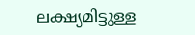ലക്ഷ്യമിട്ടുള്ള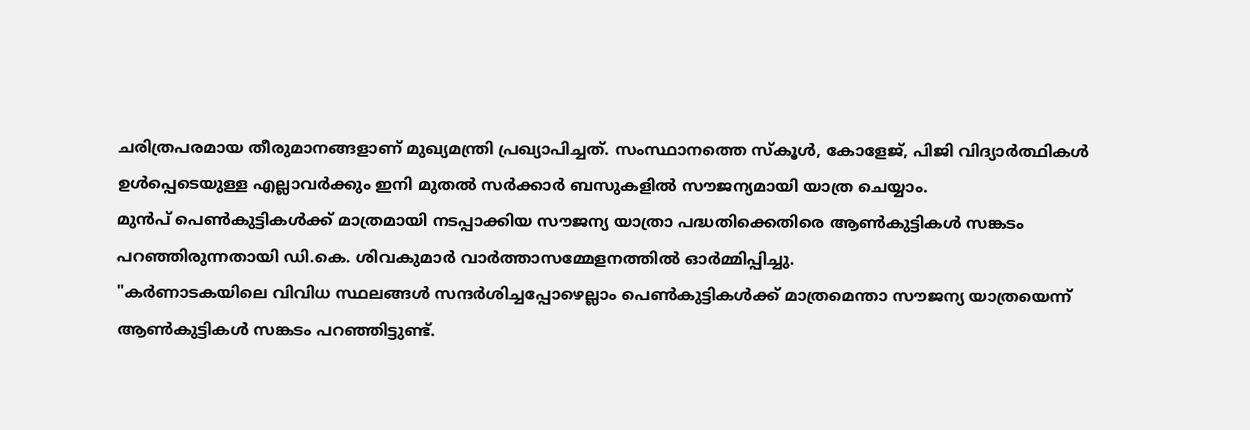ചരിത്രപരമായ തീരുമാനങ്ങളാണ് മുഖ്യമന്ത്രി പ്രഖ്യാപിച്ചത്. സംസ്ഥാനത്തെ സ്കൂൾ, കോളേജ്, പിജി വിദ്യാർത്ഥികൾ ഉൾപ്പെടെയുള്ള എല്ലാവർക്കും ഇനി മുതൽ സർക്കാർ ബസുകളിൽ സൗജന്യമായി യാത്ര ചെയ്യാം.
മുൻപ് പെൺകുട്ടികൾക്ക് മാത്രമായി നടപ്പാക്കിയ സൗജന്യ യാത്രാ പദ്ധതിക്കെതിരെ ആൺകുട്ടികൾ സങ്കടം പറഞ്ഞിരുന്നതായി ഡി.കെ. ശിവകുമാർ വാർത്താസമ്മേളനത്തിൽ ഓർമ്മിപ്പിച്ചു.
"കർണാടകയിലെ വിവിധ സ്ഥലങ്ങൾ സന്ദർശിച്ചപ്പോഴെല്ലാം പെൺകുട്ടികൾക്ക് മാത്രമെന്താ സൗജന്യ യാത്രയെന്ന് ആൺകുട്ടികൾ സങ്കടം പറഞ്ഞിട്ടുണ്ട്.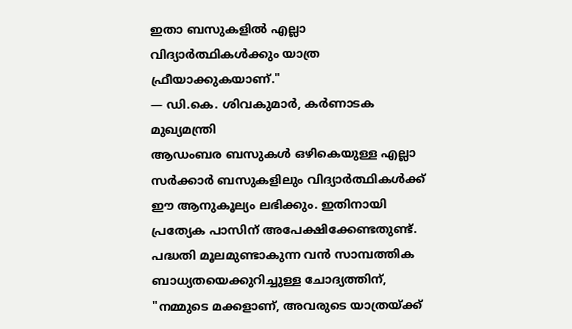ഇതാ ബസുകളിൽ എല്ലാ വിദ്യാർത്ഥികൾക്കും യാത്ര ഫ്രീയാക്കുകയാണ്."
— ഡി.കെ. ശിവകുമാർ, കർണാടക മുഖ്യമന്ത്രി
ആഡംബര ബസുകൾ ഒഴികെയുള്ള എല്ലാ സർക്കാർ ബസുകളിലും വിദ്യാർത്ഥികൾക്ക് ഈ ആനുകൂല്യം ലഭിക്കും. ഇതിനായി പ്രത്യേക പാസിന് അപേക്ഷിക്കേണ്ടതുണ്ട്. പദ്ധതി മൂലമുണ്ടാകുന്ന വൻ സാമ്പത്തിക ബാധ്യതയെക്കുറിച്ചുള്ള ചോദ്യത്തിന്, "നമ്മുടെ മക്കളാണ്, അവരുടെ യാത്രയ്ക്ക്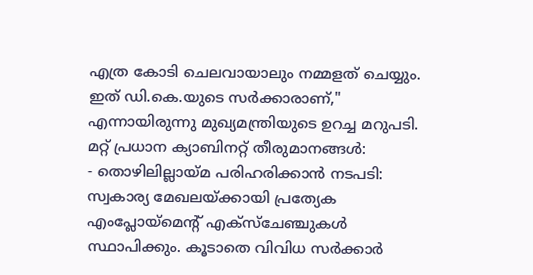എത്ര കോടി ചെലവായാലും നമ്മളത് ചെയ്യും. ഇത് ഡി.കെ.യുടെ സർക്കാരാണ്," എന്നായിരുന്നു മുഖ്യമന്ത്രിയുടെ ഉറച്ച മറുപടി.
മറ്റ് പ്രധാന ക്യാബിനറ്റ് തീരുമാനങ്ങൾ:
- തൊഴിലില്ലായ്മ പരിഹരിക്കാൻ നടപടി: സ്വകാര്യ മേഖലയ്ക്കായി പ്രത്യേക എംപ്ലോയ്മെന്റ് എക്സ്ചേഞ്ചുകൾ സ്ഥാപിക്കും. കൂടാതെ വിവിധ സർക്കാർ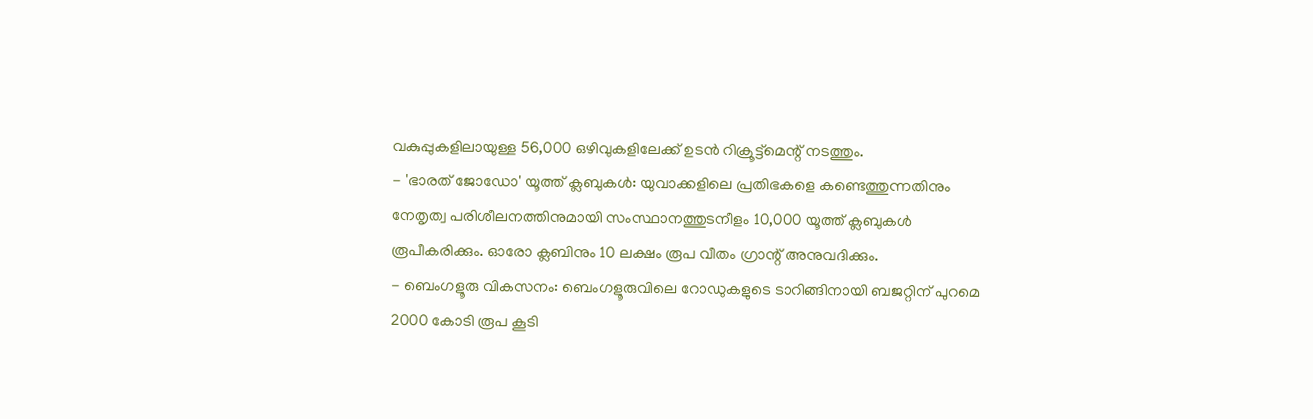വകുപ്പുകളിലായുള്ള 56,000 ഒഴിവുകളിലേക്ക് ഉടൻ റിക്രൂട്ട്മെന്റ് നടത്തും.
- 'ഭാരത് ജോഡോ' യൂത്ത് ക്ലബുകൾ: യുവാക്കളിലെ പ്രതിഭകളെ കണ്ടെത്തുന്നതിനും നേതൃത്വ പരിശീലനത്തിനുമായി സംസ്ഥാനത്തുടനീളം 10,000 യൂത്ത് ക്ലബുകൾ രൂപീകരിക്കും. ഓരോ ക്ലബിനും 10 ലക്ഷം രൂപ വീതം ഗ്രാന്റ് അനുവദിക്കും.
- ബെംഗളൂരു വികസനം: ബെംഗളൂരുവിലെ റോഡുകളുടെ ടാറിങ്ങിനായി ബജറ്റിന് പുറമെ 2000 കോടി രൂപ കൂടി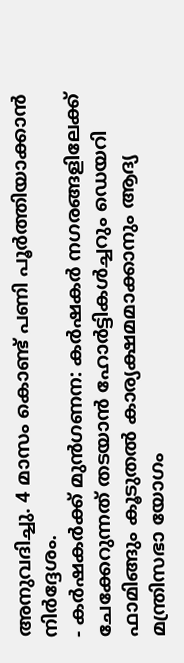അനുവദിച്ചു. 4 മാസം കൊണ്ട് പണി പൂർത്തിയാക്കാൻ നിർദ്ദേശം.
- കർഷകർക്ക് മുൻഗണന: കർഷകർ നഗരങ്ങളിലേക്ക് ചേക്കേറുന്നത് തടയാൻ ഹോർട്ടികൾച്ചറും ഡെയറി ഫാമിങ്ങും കൂടുതൽ കാര്യക്ഷമമാക്കാനും ആദ്യ മന്ത്രിസഭാ യോഗം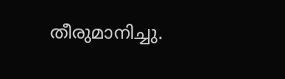തീരുമാനിച്ചു.